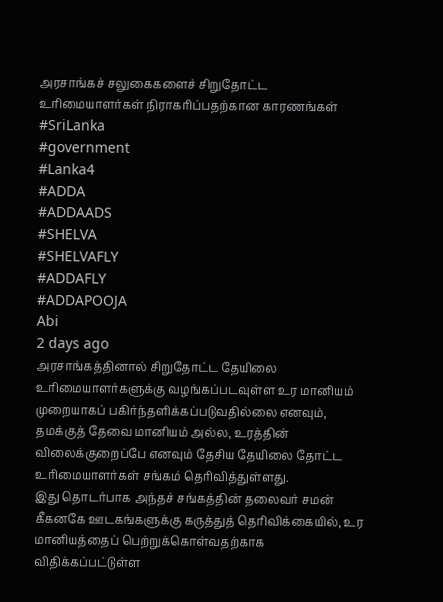அரசாங்கச் சலுகைகளைச் சிறுதோட்ட உரிமையாளர்கள் நிராகரிப்பதற்கான காரணங்கள்
#SriLanka
#government
#Lanka4
#ADDA
#ADDAADS
#SHELVA
#SHELVAFLY
#ADDAFLY
#ADDAPOOJA
Abi
2 days ago
அரசாங்கத்தினால் சிறுதோட்ட தேயிலை உரிமையாளர்களுக்கு வழங்கப்படவுள்ள உர மானியம் முறையாகப் பகிர்ந்தளிக்கப்படுவதில்லை எனவும், தமக்குத் தேவை மானியம் அல்ல, உரத்தின் விலைக்குறைப்பே எனவும் தேசிய தேயிலை தோட்ட உரிமையாளர்கள் சங்கம் தெரிவித்துள்ளது.
இது தொடர்பாக அந்தச் சங்கத்தின் தலைவர் சமன் கீகனகே ஊடகங்களுக்கு கருத்துத் தெரிவிக்கையில், உர மானியத்தைப் பெற்றுக்கொள்வதற்காக விதிக்கப்பட்டுள்ள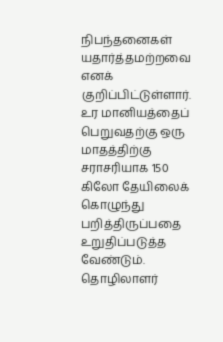நிபந்தனைகள் யதார்த்தமற்றவை எனக் குறிப்பிட்டுள்ளார்.
உர மானியத்தைப் பெறுவதற்கு ஒரு மாதத்திற்கு சராசரியாக 150 கிலோ தேயிலைக் கொழுந்து பறித்திருப்பதை உறுதிப்படுத்த வேண்டும்.
தொழிலாளர்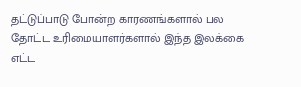தட்டுப்பாடு போன்ற காரணங்களால் பல தோட்ட உரிமையாளர்களால் இந்த இலக்கை எட்ட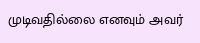முடிவதில்லை எனவும் அவர்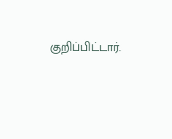குறிப்பிட்டார்.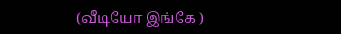(வீடியோ இங்கே )